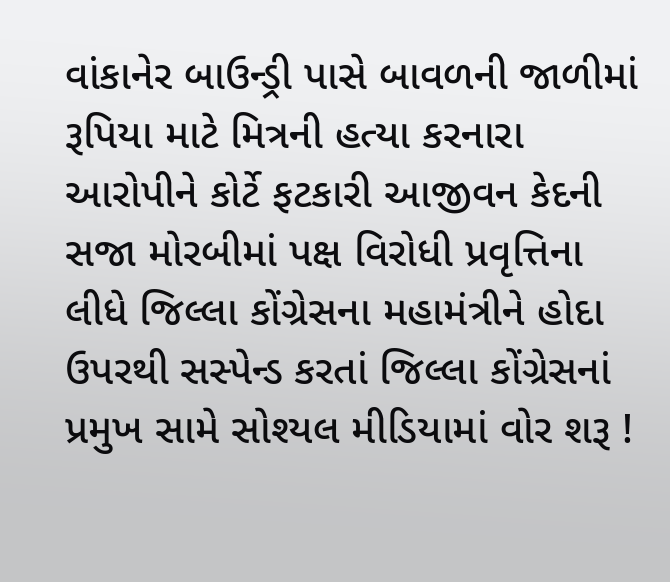વાંકાનેર બાઉન્ડ્રી પાસે બાવળની જાળીમાં રૂપિયા માટે મિત્રની હત્યા કરનારા આરોપીને કોર્ટે ફટકારી આજીવન કેદની સજા મોરબીમાં પક્ષ વિરોધી પ્રવૃત્તિના લીધે જિલ્લા કોંગ્રેસના મહામંત્રીને હોદા ઉપરથી સસ્પેન્ડ કરતાં જિલ્લા કોંગ્રેસનાં પ્રમુખ સામે સોશ્યલ મીડિયામાં વોર શરૂ !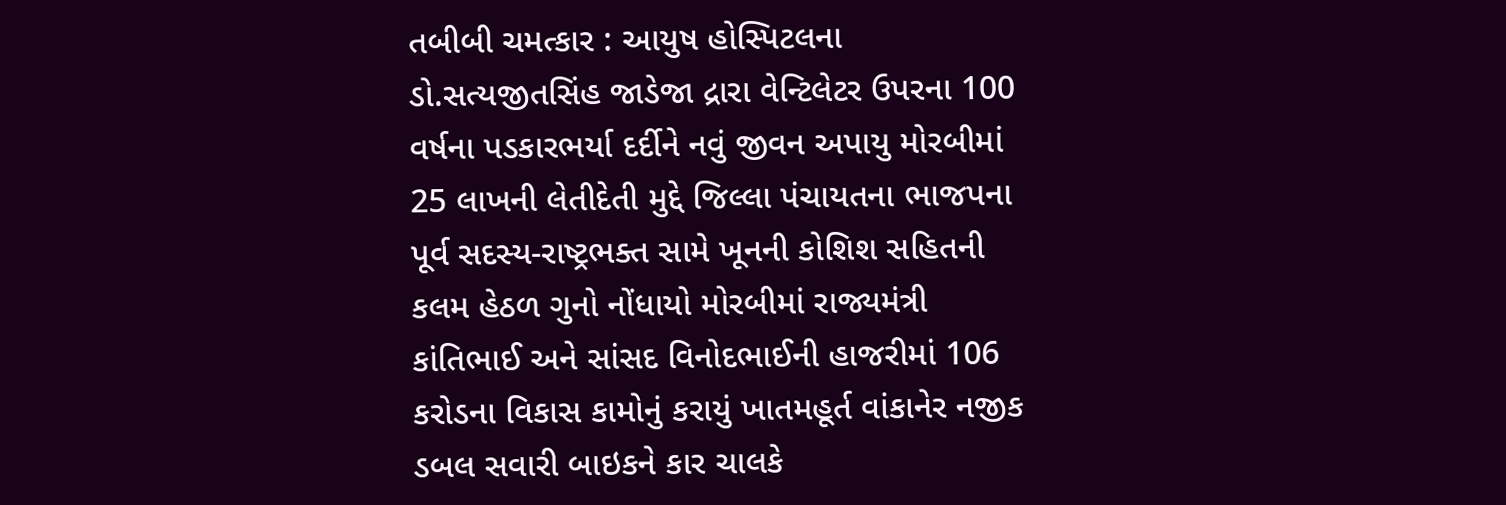તબીબી ચમત્કાર : આયુષ હોસ્પિટલના ડો.સત્યજીતસિંહ જાડેજા દ્રારા વેન્ટિલેટર ઉપરના 100 વર્ષના પડકારભર્યા દર્દીને નવું જીવન અપાયુ મોરબીમાં 25 લાખની લેતીદેતી મુદ્દે જિલ્લા પંચાયતના ભાજપના પૂર્વ સદસ્ય-રાષ્ટ્રભક્ત સામે ખૂનની કોશિશ સહિતની કલમ હેઠળ ગુનો નોંધાયો મોરબીમાં રાજ્યમંત્રી કાંતિભાઈ અને સાંસદ વિનોદભાઈની હાજરીમાં 106 કરોડના વિકાસ કામોનું કરાયું ખાતમહૂર્ત વાંકાનેર નજીક ડબલ સવારી બાઇકને કાર ચાલકે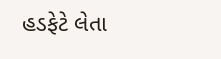હડફેટે લેતા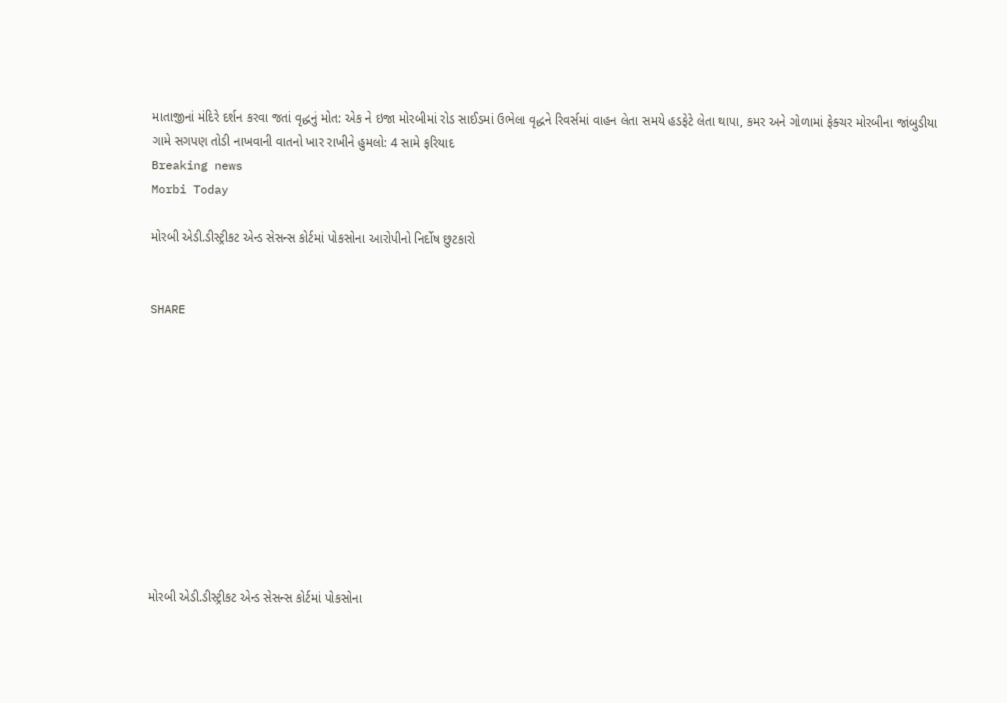માતાજીનાં મંદિરે દર્શન કરવા જતાં વૃદ્ધનું મોત: એક ને ઇજા મોરબીમાં રોડ સાઈડમાં ઉભેલા વૃદ્ધને રિવર્સમાં વાહન લેતા સમયે હડફેટે લેતા થાપા, કમર અને ગોળામાં ફેક્ચર મોરબીના જાંબુડીયા ગામે સગપણ તોડી નાખવાની વાતનો ખાર રાખીને હુમલો: 4 સામે ફરિયાદ
Breaking news
Morbi Today

મોરબી એડી.ડીસ્ટ્રીકટ એન્ડ સેસન્સ કોર્ટમાં પોકસોના આરોપીનો નિર્દોષ છુટકારો


SHARE











મોરબી એડી.ડીસ્ટ્રીકટ એન્ડ સેસન્સ કોર્ટમાં પોકસોના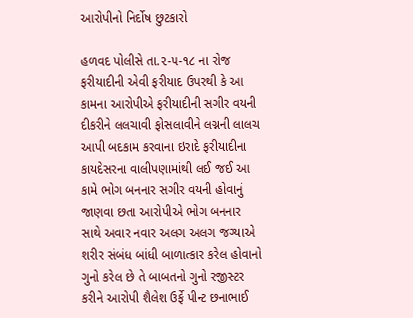આરોપીનો નિર્દોષ છુટકારો

હળવદ પોલીસે તા.૨-૫-૧૮ ના રોજ ફરીયાદીની એવી ફરીયાદ ઉપરથી કે આ કામના આરોપીએ ફરીયાદીની સગીર વયની દીકરીને લલચાવી ફોસલાવીને લગ્નની લાલચ આપી બદકામ કરવાના ઇરાદે ફરીયાદીના કાયદેસરના વાલીપણામાંથી લઈ જઈ આ કામે ભોગ બનનાર સગીર વયની હોવાનું જાણવા છતા આરોપીએ ભોગ બનનાર સાથે અવાર નવાર અલગ અલગ જગ્યાએ શરીર સંબંધ બાંધી બાળાત્કાર કરેલ હોવાનો ગુનો કરેલ છે તે બાબતનો ગુનો રજીસ્ટર કરીને આરોપી શૈલેશ ઉર્ફે પીન્ટ છનાભાઈ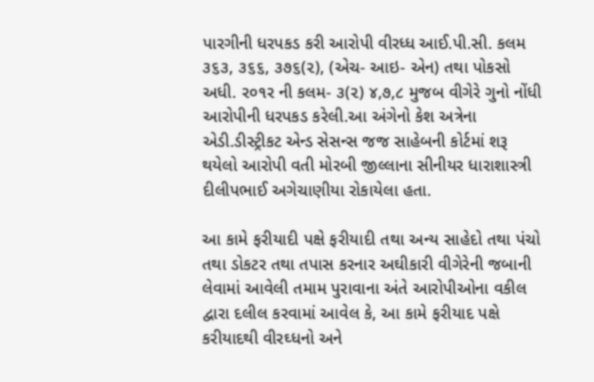પારગીની ધરપકડ કરી આરોપી વીરધ્ધ આઈ.પી.સી. કલમ ૩૬૩, ૩૬૬, ૩૭૬(૨), (એચ- આઇ- એન) તથા પોકસો અધી. ર૦૧ર ની કલમ- ૩(૨) ૪,૭,૮ મુજબ વીગેરે ગુનો નોંધી આરોપીની ધરપકડ કરેલી.આ અંગેનો કેશ અત્રેના એડી.ડીસ્ટ્રીકટ એન્ડ સેસન્સ જજ સાહેબની કોર્ટમાં શરૂ થયેલો આરોપી વતી મોરબી જીલ્લાના સીનીયર ધારાશાસ્ત્રી દીલીપભાઈ અગેચાણીયા રોકાયેલા હતા.

આ કામે ફરીયાદી પક્ષે ફરીયાદી તથા અન્ય સાહેદો તથા પંચો તથા ડોકટર તથા તપાસ કરનાર અઘીકારી વીગેરેની જબાની લેવામાં આવેલી તમામ પુરાવાના અંતે આરોપીઓના વકીલ દ્વારા દલીલ કરવામાં આવેલ કે, આ કામે ફરીયાદ પક્ષે કરીયાદથી વીરઘ્ધનો અને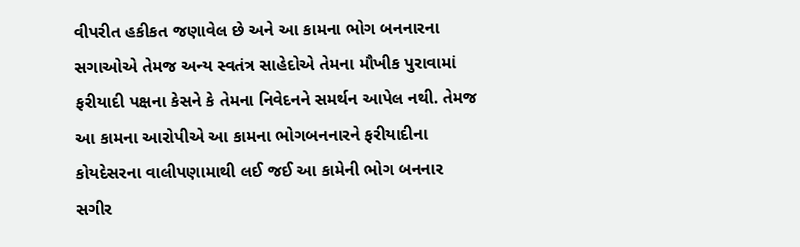વીપરીત હકીકત જણાવેલ છે અને આ કામના ભોગ બનનારના સગાઓએ તેમજ અન્ય સ્વતંત્ર સાહેદોએ તેમના મૌખીક પુરાવામાં ફરીયાદી પક્ષના કેસને કે તેમના નિવેદનને સમર્થન આપેલ નથી. તેમજ આ કામના આરોપીએ આ કામના ભોગબનનારને ફરીયાદીના કોયદેસરના વાલીપણામાથી લઈ જઈ આ કામેની ભોગ બનનાર સગીર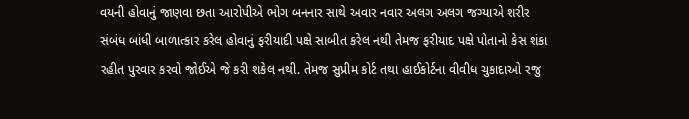વયની હોવાનું જાણવા છતા આરોપીએ ભોગ બનનાર સાથે અવાર નવાર અલગ અલગ જગ્યાએ શરીર સંબંધ બાંધી બાળાત્કાર કરેલ હોવાનું ફરીયાદી પક્ષે સાબીત કરેલ નથી તેમજ ફરીયાદ પક્ષે પોતાનો કેસ શંકા રહીત પુરવાર કરવો જોઈએ જે કરી શકેલ નથી. તેમજ સુપ્રીમ કોર્ટ તથા હાઈકોર્ટના વીવીધ ચુકાદાઓ રજુ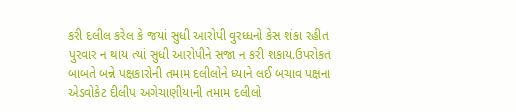કરી દલીલ કરેલ કે જયાં સુધી આરોપી વુરધ્ધનો કેસ શંકા રહીત પુરવાર ન થાય ત્યાં સુધી આરોપીને સજા ન કરી શકાય.ઉપરોકત બાબતે બન્ને પક્ષકારોની તમામ દલીલોને ધ્યાને લઈ બચાવ પક્ષના એડવોકેટ દીલીપ અગેચાણીયાની તમામ દલીલો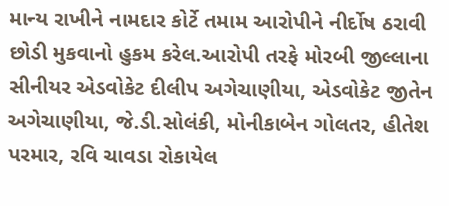માન્ય રાખીને નામદાર કોર્ટે તમામ આરોપીને નીર્દોષ ઠરાવી છોડી મુકવાનો હુકમ કરેલ.આરોપી તરફે મોરબી જીલ્લાના સીનીયર એડવોકેટ દીલીપ અગેચાણીયા, એડવોકેટ જીતેન અગેચાણીયા, જે.ડી.સોલંકી, મોનીકાબેન ગોલતર, હીતેશ પરમાર, રવિ ચાવડા રોકાયેલ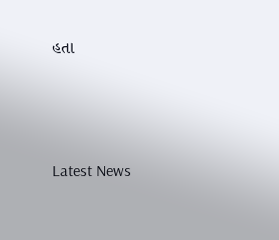હતા






Latest News